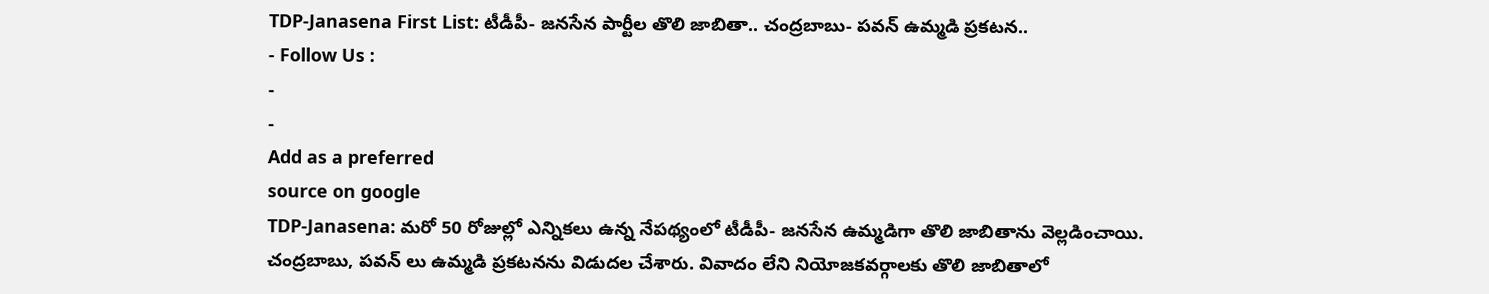TDP-Janasena First List: టీడీపీ- జనసేన పార్టీల తొలి జాబితా.. చంద్రబాబు- పవన్ ఉమ్మడి ప్రకటన..
- Follow Us :
-
-
Add as a preferred
source on google
TDP-Janasena: మరో 50 రోజుల్లో ఎన్నికలు ఉన్న నేపథ్యంలో టీడీపీ- జనసేన ఉమ్మడిగా తొలి జాబితాను వెల్లడించాయి. చంద్రబాబు, పవన్ లు ఉమ్మడి ప్రకటనను విడుదల చేశారు. వివాదం లేని నియోజకవర్గాలకు తొలి జాబితాలో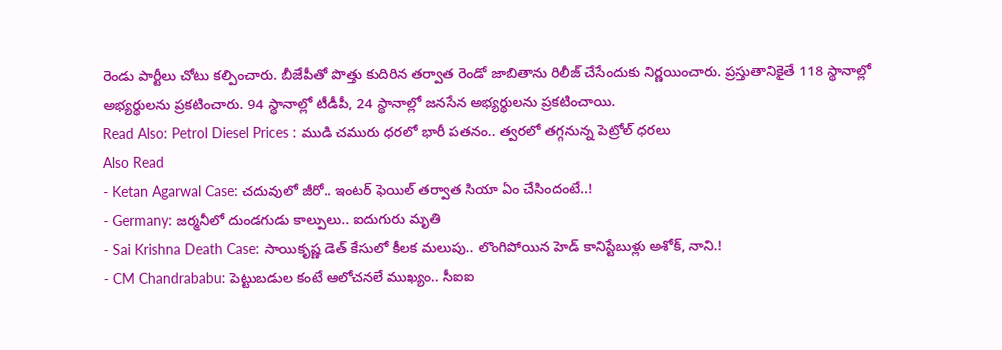రెండు పార్టీలు చోటు కల్పించారు. బీజేపీతో పొత్తు కుదిరిన తర్వాత రెండో జాబితాను రిలీజ్ చేసేందుకు నిర్ణయించారు. ప్రస్తుతానికైతే 118 స్థానాల్లో అభ్యర్థులను ప్రకటించారు. 94 స్థానాల్లో టీడీపీ, 24 స్థానాల్లో జనసేన అభ్యర్థులను ప్రకటించాయి.
Read Also: Petrol Diesel Prices : ముడి చమురు ధరలో భారీ పతనం.. త్వరలో తగ్గనున్న పెట్రోల్ ధరలు
Also Read
- Ketan Agarwal Case: చదువులో జీరో.. ఇంటర్ ఫెయిల్ తర్వాత సియా ఏం చేసిందంటే..!
- Germany: జర్మనీలో దుండగుడు కాల్పులు.. ఐదుగురు మృతి
- Sai Krishna Death Case: సాయికృష్ణ డెత్ కేసులో కీలక మలుపు.. లొంగిపోయిన హెడ్ కానిస్టేబుళ్లు అశోక్, నాని.!
- CM Chandrababu: పెట్టుబడుల కంటే ఆలోచనలే ముఖ్యం.. సీఐఐ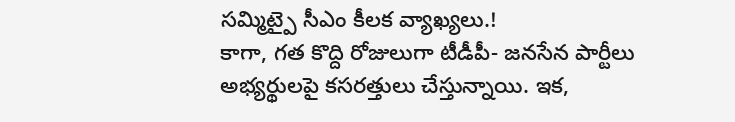సమ్మిట్పై సీఎం కీలక వ్యాఖ్యలు.!
కాగా, గత కొద్ది రోజులుగా టీడీపీ- జనసేన పార్టీలు అభ్యర్థులపై కసరత్తులు చేస్తున్నాయి. ఇక,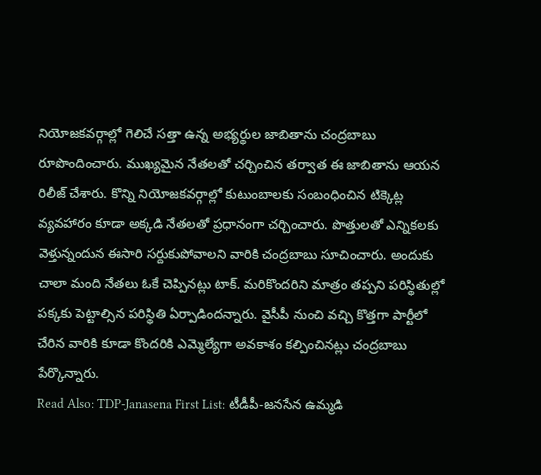నియోజకవర్గాల్లో గెలిచే సత్తా ఉన్న అభ్యర్థుల జాబితాను చంద్రబాబు రూపొందించారు. ముఖ్యమైన నేతలతో చర్చించిన తర్వాత ఈ జాబితాను ఆయన రిలీజ్ చేశారు. కొన్ని నియోజకవర్గాల్లో కుటుంబాలకు సంబంధించిన టిక్కెట్ల వ్యవహారం కూడా అక్కడి నేతలతో ప్రధానంగా చర్చించారు. పొత్తులతో ఎన్నికలకు వెళ్తున్నందున ఈసారి సర్దుకుపోవాలని వారికి చంద్రబాబు సూచించారు. అందుకు చాలా మంది నేతలు ఓకే చెప్పినట్లు టాక్. మరికొందరిని మాత్రం తప్పని పరిస్థితుల్లో పక్కకు పెట్టాల్సిన పరిస్థితి ఏర్పాడిందన్నారు. వైసీపీ నుంచి వచ్చి కొత్తగా పార్టీలో చేరిన వారికి కూడా కొందరికి ఎమ్మెల్యేగా అవకాశం కల్పించినట్లు చంద్రబాబు పేర్కొన్నారు.
Read Also: TDP-Janasena First List: టీడీపీ-జనసేన ఉమ్మడి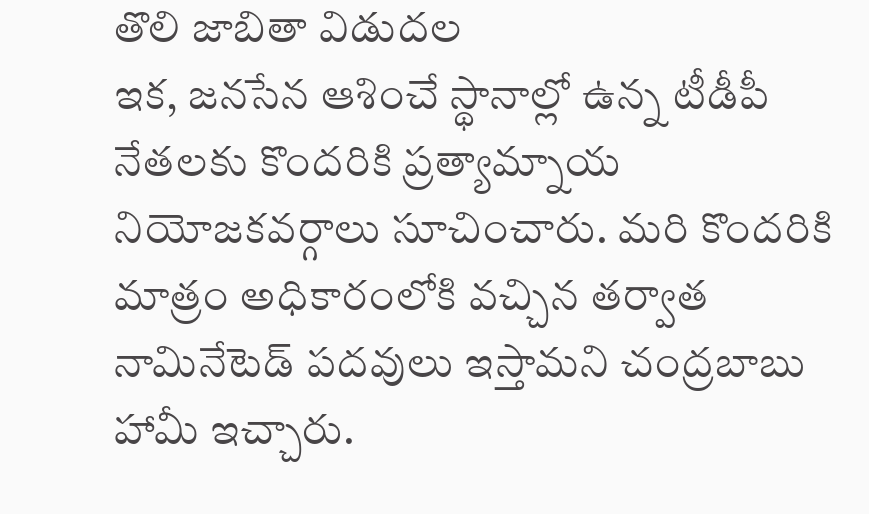తొలి జాబితా విడుదల
ఇక, జనసేన ఆశించే స్థానాల్లో ఉన్న టీడీపీ నేతలకు కొందరికి ప్రత్యామ్నాయ నియోజకవర్గాలు సూచించారు. మరి కొందరికి మాత్రం అధికారంలోకి వచ్చిన తర్వాత నామినేటెడ్ పదవులు ఇస్తామని చంద్రబాబు హామీ ఇచ్చారు.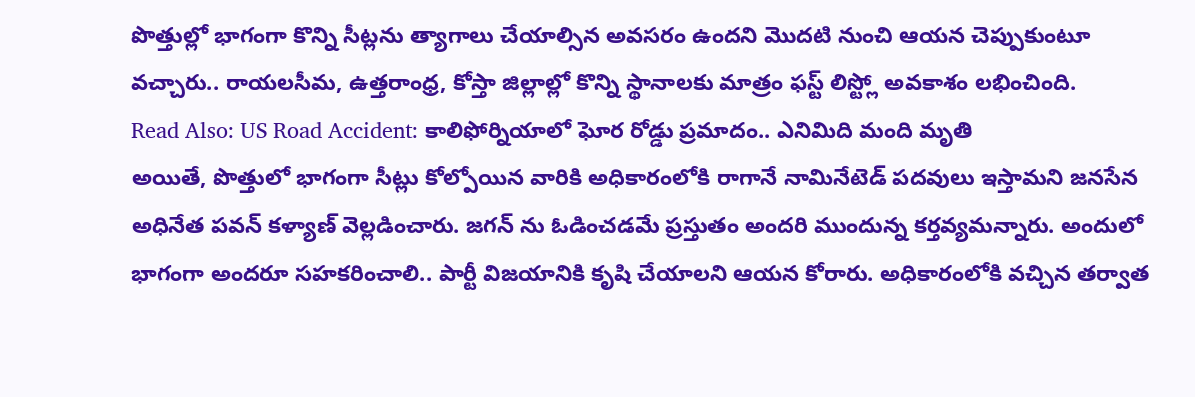పొత్తుల్లో భాగంగా కొన్ని సీట్లను త్యాగాలు చేయాల్సిన అవసరం ఉందని మొదటి నుంచి ఆయన చెప్పుకుంటూ వచ్చారు.. రాయలసీమ, ఉత్తరాంధ్ర, కోస్తా జిల్లాల్లో కొన్ని స్థానాలకు మాత్రం ఫస్ట్ లిస్ట్లో అవకాశం లభించింది.
Read Also: US Road Accident: కాలిఫోర్నియాలో ఘోర రోడ్డు ప్రమాదం.. ఎనిమిది మంది మృతి
అయితే, పొత్తులో భాగంగా సీట్లు కోల్పోయిన వారికి అధికారంలోకి రాగానే నామినేటెడ్ పదవులు ఇస్తామని జనసేన అధినేత పవన్ కళ్యాణ్ వెల్లడించారు. జగన్ ను ఓడించడమే ప్రస్తుతం అందరి ముందున్న కర్తవ్యమన్నారు. అందులో భాగంగా అందరూ సహకరించాలి.. పార్టీ విజయానికి కృషి చేయాలని ఆయన కోరారు. అధికారంలోకి వచ్చిన తర్వాత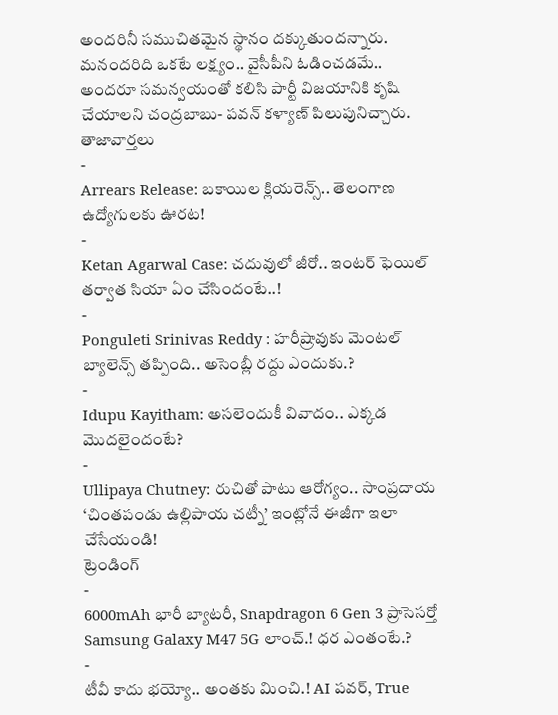అందరినీ సముచితమైన స్థానం దక్కుతుందన్నారు. మనందరిది ఒకటే లక్ష్యం.. వైసీపీని ఓడించడమే.. అందరూ సమన్వయంతో కలిసి పార్టీ విజయానికి కృషి చేయాలని చంద్రబాబు- పవన్ కళ్యాణ్ పిలుపునిచ్చారు.
తాజావార్తలు
-
Arrears Release: బకాయిల క్లియరెన్స్.. తెలంగాణ ఉద్యోగులకు ఊరట!
-
Ketan Agarwal Case: చదువులో జీరో.. ఇంటర్ ఫెయిల్ తర్వాత సియా ఏం చేసిందంటే..!
-
Ponguleti Srinivas Reddy : హరీష్రావుకు మెంటల్ బ్యాలెన్స్ తప్పింది.. అసెంబ్లీ రద్దు ఎందుకు.?
-
Idupu Kayitham: అసలెందుకీ వివాదం.. ఎక్కడ మొదలైందంటే?
-
Ullipaya Chutney: రుచితో పాటు ఆరోగ్యం.. సాంప్రదాయ ‘చింతపండు ఉల్లిపాయ చట్నీ’ ఇంట్లోనే ఈజీగా ఇలా చేసేయండి!
ట్రెండింగ్
-
6000mAh భారీ బ్యాటరీ, Snapdragon 6 Gen 3 ప్రాసెసర్తో Samsung Galaxy M47 5G లాంచ్.! ధర ఎంతంటే.?
-
టీవీ కాదు భయ్యో.. అంతకు మించి.! AI పవర్, True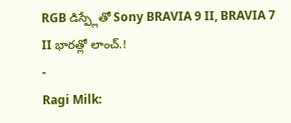RGB డిస్ప్లేతో Sony BRAVIA 9 II, BRAVIA 7 II భారత్లో లాంచ్.!
-
Ragi Milk: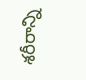శరీరాన్ని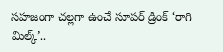సహజంగా చల్లగా ఉంచే సూపర్ డ్రింక్ ‘రాగి మిల్క్’..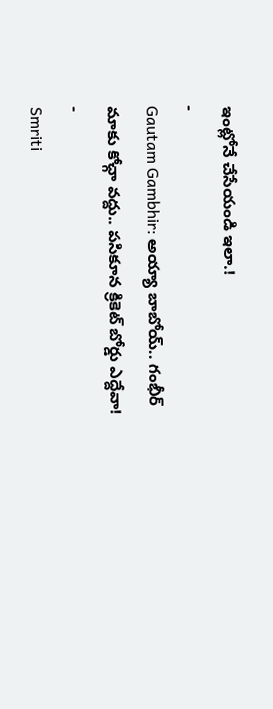ఇంట్లోనే చేసేయండి ఇలా.!
-
Gautam Gambhir: అయ్యా బాబోయ్.. గంభీర్ మాకు కోచ్గా వద్దు.. పసికూన క్రికెట్ బోర్డు ఎద్దేవా!
-
Smriti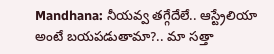Mandhana: నీయవ్వ తగ్గేదేలే.. ఆస్ట్రేలియా అంటే బయపడుతామా?.. మా సత్తా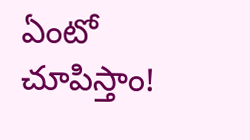ఏంటో చూపిస్తాం!